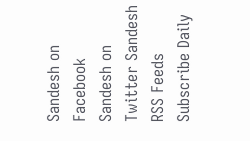Sandesh on Facebook Sandesh on Twitter Sandesh RSS Feeds Subscribe Daily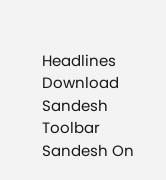Headlines Download Sandesh Toolbar Sandesh On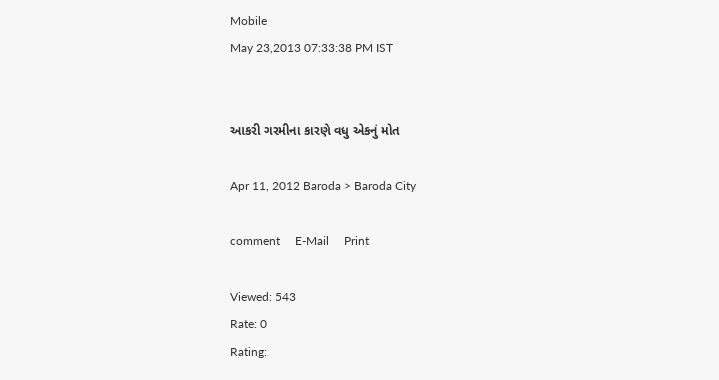Mobile
May 23,2013 07:33:38 PM IST


આકરી ગરમીના કારણે વધુ એકનું મોત

Apr 11, 2012 Baroda > Baroda City

comment     E-Mail     Print

Viewed: 543
Rate: 0
Rating: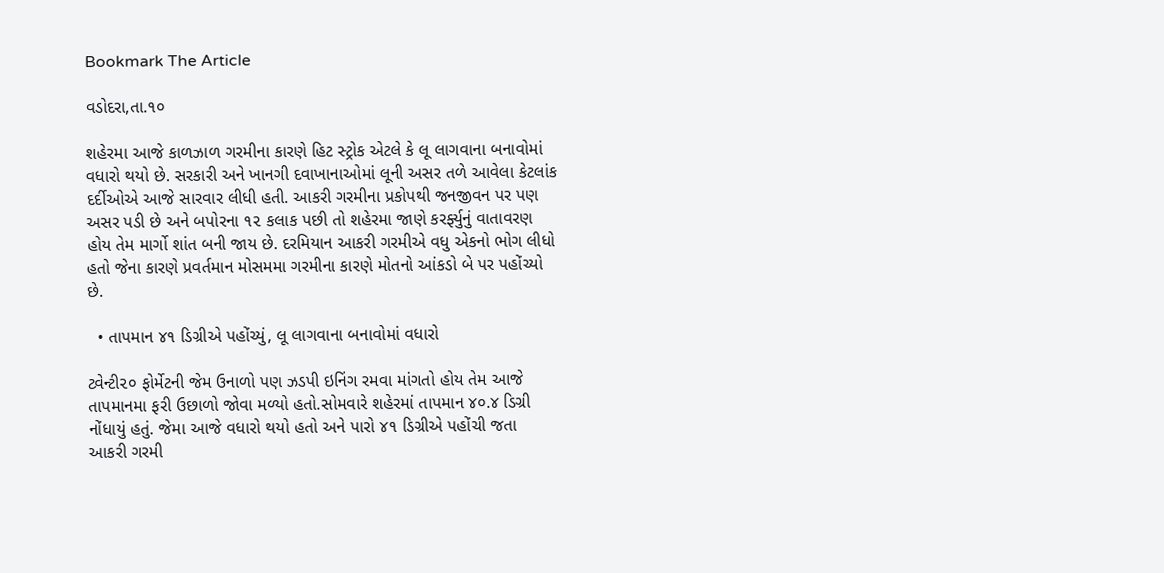Bookmark The Article

વડોદરા,તા.૧૦

શહેરમા આજે કાળઝાળ ગરમીના કારણે હિટ સ્ટ્રોક એટલે કે લૂ લાગવાના બનાવોમાં વધારો થયો છે. સરકારી અને ખાનગી દવાખાનાઓમાં લૂની અસર તળે આવેલા કેટલાંક દર્દીઓએ આજે સારવાર લીધી હતી. આકરી ગરમીના પ્રકોપથી જનજીવન પર પણ અસર પડી છે અને બપોરના ૧૨ કલાક પછી તો શહેરમા જાણે કરર્ફ્યુનું વાતાવરણ હોય તેમ માર્ગો શાંત બની જાય છે. દરમિયાન આકરી ગરમીએ વધુ એકનો ભોગ લીધો હતો જેના કારણે પ્રવર્તમાન મોસમમા ગરમીના કારણે મોતનો આંકડો બે પર પહોંચ્યો છે.

  • તાપમાન ૪૧ ડિગ્રીએ પહોંચ્યું, લૂ લાગવાના બનાવોમાં વધારો

ટ્વેન્ટી૨૦ ફોર્મેટની જેમ ઉનાળો પણ ઝડપી ઇનિંગ રમવા માંગતો હોય તેમ આજે તાપમાનમા ફરી ઉછાળો જોવા મળ્યો હતો.સોમવારે શહેરમાં તાપમાન ૪૦.૪ ડિગ્રી નોંધાયું હતું. જેમા આજે વધારો થયો હતો અને પારો ૪૧ ડિગ્રીએ પહોંચી જતા આકરી ગરમી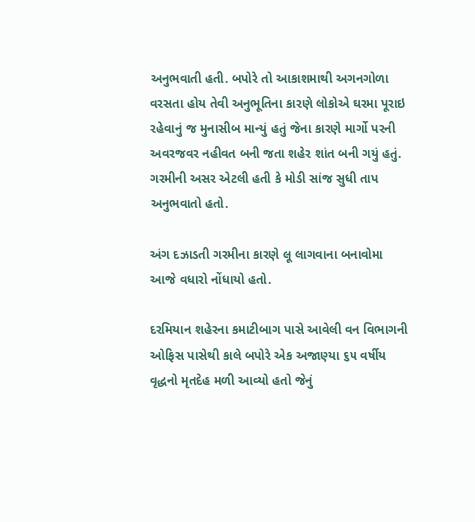અનુભવાતી હતી. બપોરે તો આકાશમાથી અગનગોળા વરસતા હોય તેવી અનુભૂતિના કારણે લોકોએ ઘરમા પૂરાઇ રહેવાનું જ મુનાસીબ માન્યું હતું જેના કારણે માર્ગો પરની અવરજવર નહીવત બની જતા શહેર શાંત બની ગયું હતું. ગરમીની અસર એટલી હતી કે મોડી સાંજ સુધી તાપ અનુભવાતો હતો.

અંગ દઝાડતી ગરમીના કારણે લૂ લાગવાના બનાવોમા આજે વધારો નોંધાયો હતો.

દરમિયાન શહેરના કમાટીબાગ પાસે આવેલી વન વિભાગની ઓફિસ પાસેથી કાલે બપોરે એક અજાણ્યા ૬૫ વર્ષીય વૃદ્ધનો મૃતદેહ મળી આવ્યો હતો જેનું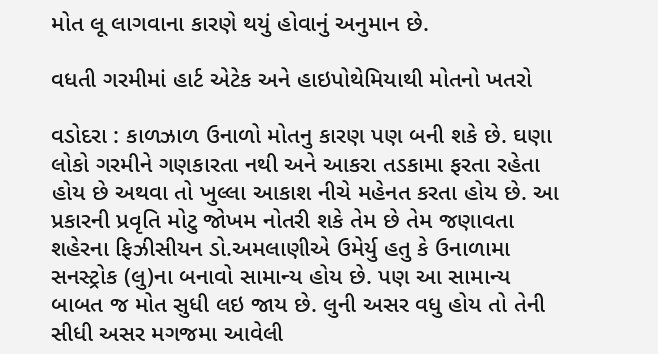મોત લૂ લાગવાના કારણે થયું હોવાનું અનુમાન છે.

વધતી ગરમીમાં હાર્ટ એટેક અને હાઇપોથેમિયાથી મોતનો ખતરો

વડોદરા : કાળઝાળ ઉનાળો મોતનુ કારણ પણ બની શકે છે. ઘણા લોકો ગરમીને ગણકારતા નથી અને આકરા તડકામા ફરતા રહેતા હોય છે અથવા તો ખુલ્લા આકાશ નીચે મહેનત કરતા હોય છે. આ પ્રકારની પ્રવૃતિ મોટુ જોખમ નોતરી શકે તેમ છે તેમ જણાવતા શહેરના ફિઝીસીયન ડો.અમલાણીએ ઉમેર્યુ હતુ કે ઉનાળામા સનસ્ટ્રોક (લુ)ના બનાવો સામાન્ય હોય છે. પણ આ સામાન્ય બાબત જ મોત સુધી લઇ જાય છે. લુની અસર વધુ હોય તો તેની સીધી અસર મગજમા આવેલી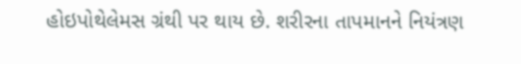હોઇપોથેલેમસ ગ્રંથી પર થાય છે. શરીરના તાપમાનને નિયંત્રણ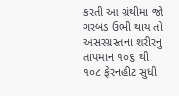કરતી આ ગ્રંથીમા જો ગરબડ ઉભી થાય તો અસરગ્રસ્તના શરીરનુ તાપમાન ૧૦૬ થી ૧૦૮ ફેરનહીટ સુધી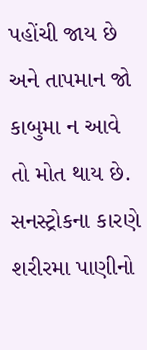પહોંચી જાય છે અને તાપમાન જો કાબુમા ન આવે તો મોત થાય છે. સનસ્ટ્રોકના કારણે શરીરમા પાણીનો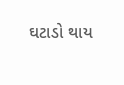ઘટાડો થાય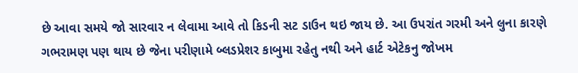છે આવા સમયે જો સારવાર ન લેવામા આવે તો કિડની સટ ડાઉન થઇ જાય છે. આ ઉપરાંત ગરમી અને લુના કારણે ગભરામણ પણ થાય છે જેના પરીણામે બ્લડપ્રેશર કાબુમા રહેતુ નથી અને હાર્ટ એટેકનુ જોખમ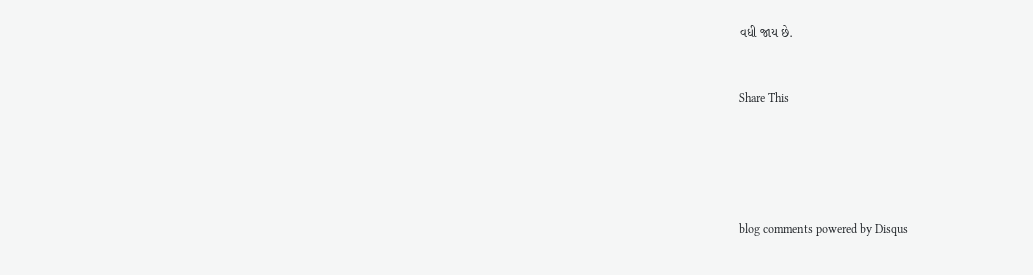વધી જાય છે.


Share This





blog comments powered by Disqus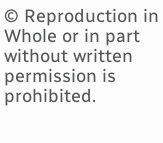© Reproduction in Whole or in part without written permission is prohibited.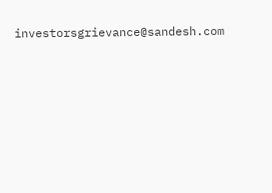investorsgrievance@sandesh.com